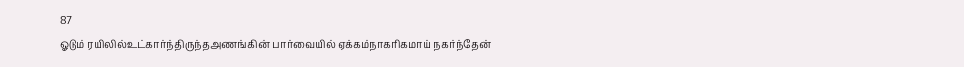87
ஓடும் ரயிலில்உட்கார்ந்திருந்தஅணங்கின் பார்வையில் ஏக்கம்நாகரிகமாய் நகர்ந்தேன்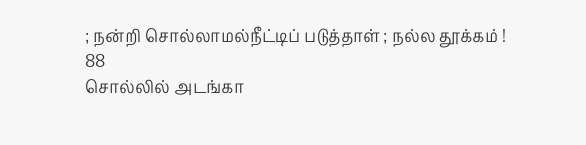; நன்றி சொல்லாமல்நீட்டிப் படுத்தாள் ; நல்ல தூக்கம் !
88
சொல்லில் அடங்கா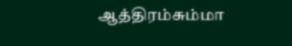ஆத்திரம்சும்மா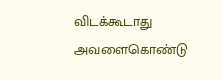விடக்கூடாது அவளைகொண்டு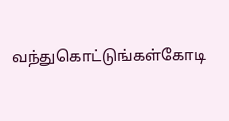வந்துகொட்டுங்கள்கோடி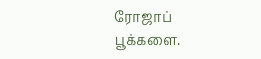ரோஜாப் பூக்களை.